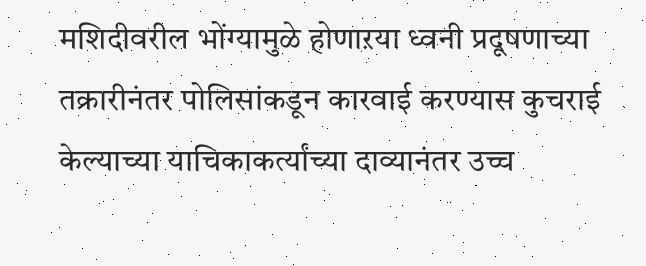मशिदीवरील भोंग्यामुळे होणाऱया ध्वनी प्रदूषणाच्या तक्रारीनंतर पोलिसांकडून कारवाई करण्यास कुचराई केल्याच्या याचिकाकर्त्यांच्या दाव्यानंतर उच्च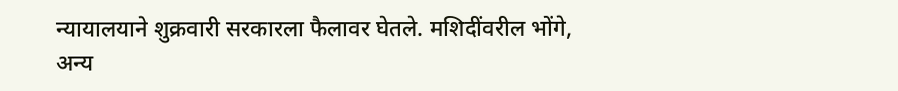न्यायालयाने शुक्रवारी सरकारला फैलावर घेतले. मशिदींवरील भोंगे, अन्य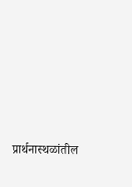प्रार्थनास्थळांतील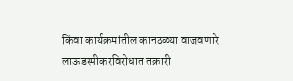किंवा कार्यक्रमांतील कानठळ्या वाजवणारे लाऊडस्पीकरविरोधात तक्रारी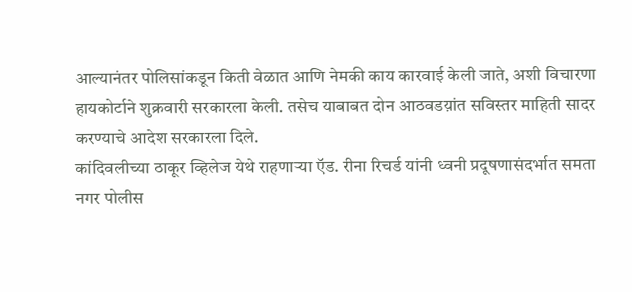आल्यानंतर पोलिसांकडून किती वेळात आणि नेमकी काय कारवाई केली जाते, अशी विचारणा हायकोर्टाने शुक्रवारी सरकारला केली. तसेच याबाबत दोन आठवडय़ांत सविस्तर माहिती सादर करण्याचे आदेश सरकारला दिले.
कांदिवलीच्या ठाकूर व्हिलेज येथे राहणाऱ्या ऍड. रीना रिचर्ड यांनी ध्वनी प्रदूषणासंदर्भात समता नगर पोलीस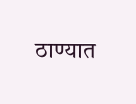ठाण्यात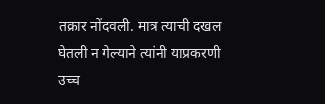तक्रार नोंदवली. मात्र त्याची दखल घेतली न गेल्याने त्यांनी याप्रकरणी उच्च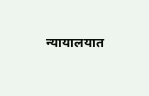न्यायालयात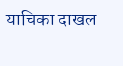याचिका दाखल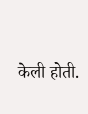केली होती.